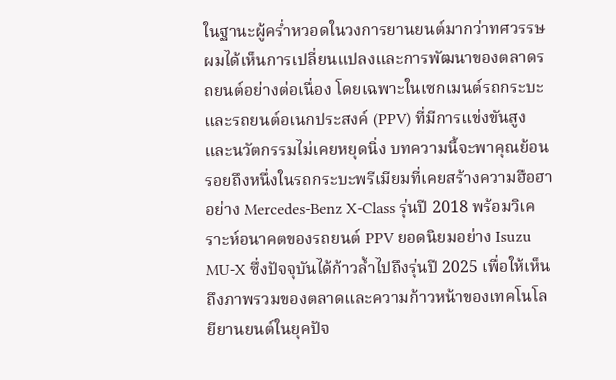ในฐานะผู้คร่ำหวอดในวงการยานยนต์มากว่าทศวรรษ ผมได้เห็นการเปลี่ยนแปลงและการพัฒนาของตลาดรถยนต์อย่างต่อเนื่อง โดยเฉพาะในเซกเมนต์รถกระบะและรถยนต์อเนกประสงค์ (PPV) ที่มีการแข่งขันสูงและนวัตกรรมไม่เคยหยุดนิ่ง บทความนี้จะพาคุณย้อนรอยถึงหนึ่งในรถกระบะพรีเมียมที่เคยสร้างความฮือฮาอย่าง Mercedes-Benz X-Class รุ่นปี 2018 พร้อมวิเคราะห์อนาคตของรถยนต์ PPV ยอดนิยมอย่าง Isuzu MU-X ซึ่งปัจจุบันได้ก้าวล้ำไปถึงรุ่นปี 2025 เพื่อให้เห็นถึงภาพรวมของตลาดและความก้าวหน้าของเทคโนโลยียานยนต์ในยุคปัจ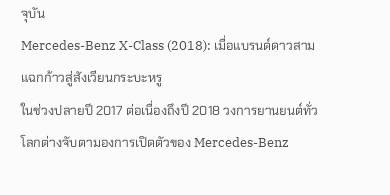จุบัน
Mercedes-Benz X-Class (2018): เมื่อแบรนด์ดาวสามแฉกก้าวสู่สังเวียนกระบะหรู
ในช่วงปลายปี 2017 ต่อเนื่องถึงปี 2018 วงการยานยนต์ทั่วโลกต่างจับตามองการเปิดตัวของ Mercedes-Benz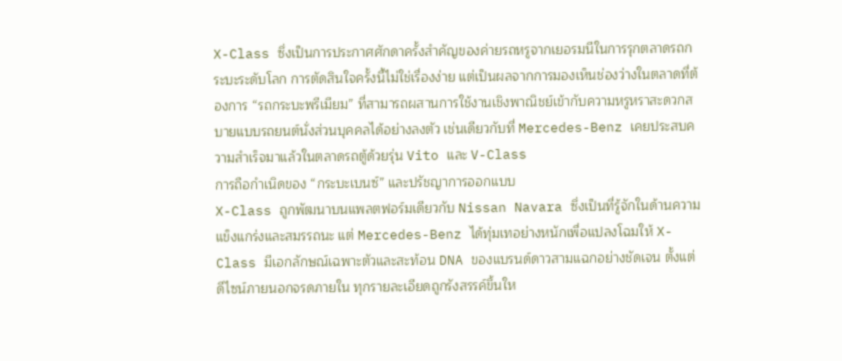X-Class ซึ่งเป็นการประกาศศักดาครั้งสำคัญของค่ายรถหรูจากเยอรมนีในการรุกตลาดรถกระบะระดับโลก การตัดสินใจครั้งนี้ไม่ใช่เรื่องง่าย แต่เป็นผลจากการมองเห็นช่องว่างในตลาดที่ต้องการ “รถกระบะพรีเมียม” ที่สามารถผสานการใช้งานเชิงพาณิชย์เข้ากับความหรูหราสะดวกสบายแบบรถยนต์นั่งส่วนบุคคลได้อย่างลงตัว เช่นเดียวกับที่ Mercedes-Benz เคยประสบความสำเร็จมาแล้วในตลาดรถตู้ด้วยรุ่น Vito และ V-Class
การถือกำเนิดของ “กระบะเบนซ์” และปรัชญาการออกแบบ
X-Class ถูกพัฒนาบนแพลตฟอร์มเดียวกับ Nissan Navara ซึ่งเป็นที่รู้จักในด้านความแข็งแกร่งและสมรรถนะ แต่ Mercedes-Benz ได้ทุ่มเทอย่างหนักเพื่อแปลงโฉมให้ X-Class มีเอกลักษณ์เฉพาะตัวและสะท้อน DNA ของแบรนด์ดาวสามแฉกอย่างชัดเจน ตั้งแต่ดีไซน์ภายนอกจรดภายใน ทุกรายละเอียดถูกรังสรรค์ขึ้นให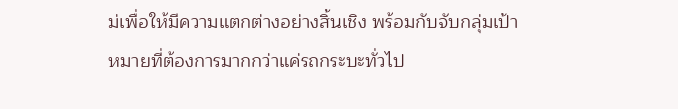ม่เพื่อให้มีความแตกต่างอย่างสิ้นเชิง พร้อมกับจับกลุ่มเป้าหมายที่ต้องการมากกว่าแค่รถกระบะทั่วไป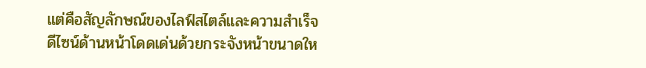แต่คือสัญลักษณ์ของไลฟ์สไตล์และความสำเร็จ
ดีไซน์ด้านหน้าโดดเด่นด้วยกระจังหน้าขนาดให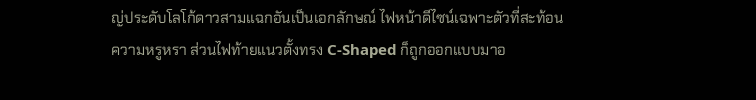ญ่ประดับโลโก้ดาวสามแฉกอันเป็นเอกลักษณ์ ไฟหน้าดีไซน์เฉพาะตัวที่สะท้อนความหรูหรา ส่วนไฟท้ายแนวตั้งทรง C-Shaped ก็ถูกออกแบบมาอ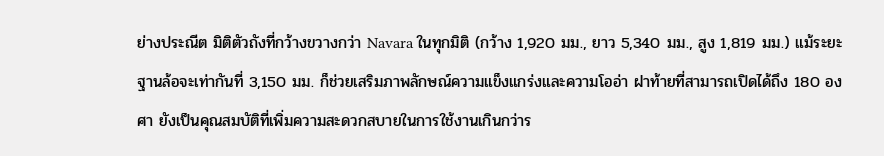ย่างประณีต มิติตัวถังที่กว้างขวางกว่า Navara ในทุกมิติ (กว้าง 1,920 มม., ยาว 5,340 มม., สูง 1,819 มม.) แม้ระยะฐานล้อจะเท่ากันที่ 3,150 มม. ก็ช่วยเสริมภาพลักษณ์ความแข็งแกร่งและความโออ่า ฝาท้ายที่สามารถเปิดได้ถึง 180 องศา ยังเป็นคุณสมบัติที่เพิ่มความสะดวกสบายในการใช้งานเกินกว่าร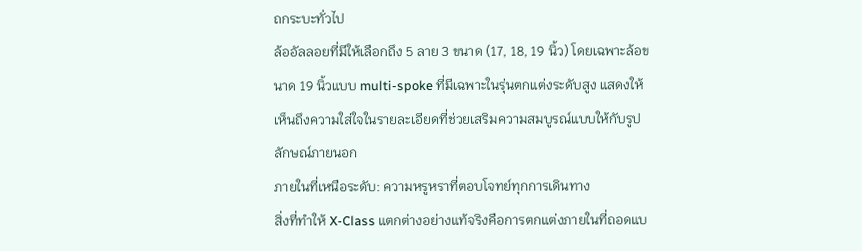ถกระบะทั่วไป
ล้ออัลลอยที่มีให้เลือกถึง 5 ลาย 3 ขนาด (17, 18, 19 นิ้ว) โดยเฉพาะล้อขนาด 19 นิ้วแบบ multi-spoke ที่มีเฉพาะในรุ่นตกแต่งระดับสูง แสดงให้เห็นถึงความใส่ใจในรายละเอียดที่ช่วยเสริมความสมบูรณ์แบบให้กับรูปลักษณ์ภายนอก
ภายในที่เหนือระดับ: ความหรูหราที่ตอบโจทย์ทุกการเดินทาง
สิ่งที่ทำให้ X-Class แตกต่างอย่างแท้จริงคือการตกแต่งภายในที่ถอดแบ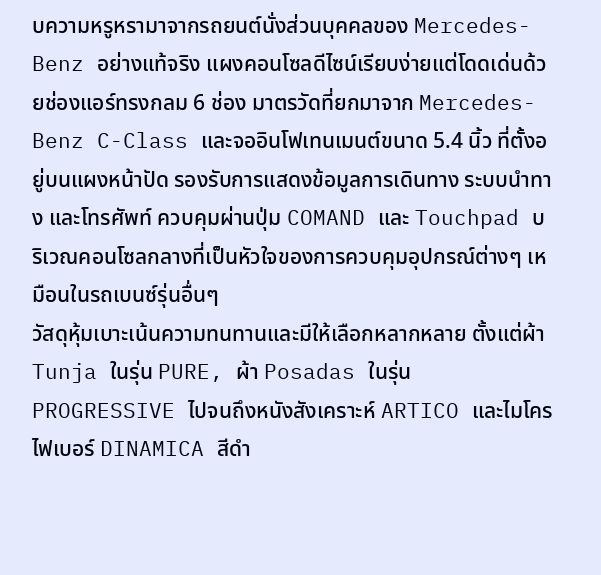บความหรูหรามาจากรถยนต์นั่งส่วนบุคคลของ Mercedes-Benz อย่างแท้จริง แผงคอนโซลดีไซน์เรียบง่ายแต่โดดเด่นด้วยช่องแอร์ทรงกลม 6 ช่อง มาตรวัดที่ยกมาจาก Mercedes-Benz C-Class และจออินโฟเทนเมนต์ขนาด 5.4 นิ้ว ที่ตั้งอยู่บนแผงหน้าปัด รองรับการแสดงข้อมูลการเดินทาง ระบบนำทาง และโทรศัพท์ ควบคุมผ่านปุ่ม COMAND และ Touchpad บริเวณคอนโซลกลางที่เป็นหัวใจของการควบคุมอุปกรณ์ต่างๆ เหมือนในรถเบนซ์รุ่นอื่นๆ
วัสดุหุ้มเบาะเน้นความทนทานและมีให้เลือกหลากหลาย ตั้งแต่ผ้า Tunja ในรุ่น PURE, ผ้า Posadas ในรุ่น PROGRESSIVE ไปจนถึงหนังสังเคราะห์ ARTICO และไมโครไฟเบอร์ DINAMICA สีดำ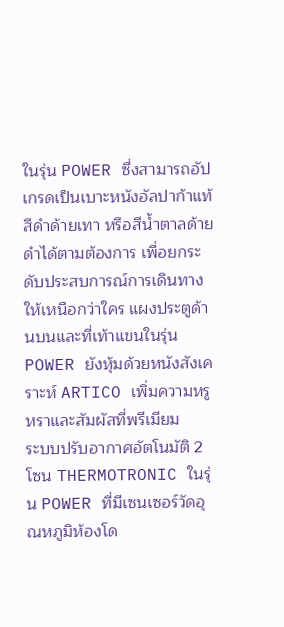ในรุ่น POWER ซึ่งสามารถอัปเกรดเป็นเบาะหนังอัลปาก้าแท้สีดำด้ายเทา หรือสีน้ำตาลด้ายดำได้ตามต้องการ เพื่อยกระดับประสบการณ์การเดินทางให้เหนือกว่าใคร แผงประตูด้านบนและที่เท้าแขนในรุ่น POWER ยังหุ้มด้วยหนังสังเคราะห์ ARTICO เพิ่มความหรูหราและสัมผัสที่พรีเมียม
ระบบปรับอากาศอัตโนมัติ 2 โซน THERMOTRONIC ในรุ่น POWER ที่มีเซนเซอร์วัดอุณหภูมิห้องโด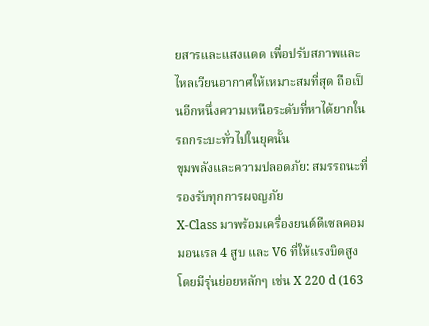ยสารและแสงแดด เพื่อปรับสภาพและไหลเวียนอากาศให้เหมาะสมที่สุด ถือเป็นอีกหนึ่งความเหนือระดับที่หาได้ยากในรถกระบะทั่วไปในยุคนั้น
ขุมพลังและความปลอดภัย: สมรรถนะที่รองรับทุกการผจญภัย
X-Class มาพร้อมเครื่องยนต์ดีเซลคอมมอนเรล 4 สูบ และ V6 ที่ให้แรงบิดสูง โดยมีรุ่นย่อยหลักๆ เช่น X 220 d (163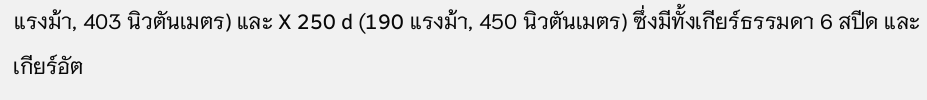แรงม้า, 403 นิวตันเมตร) และ X 250 d (190 แรงม้า, 450 นิวตันเมตร) ซึ่งมีทั้งเกียร์ธรรมดา 6 สปีด และเกียร์อัต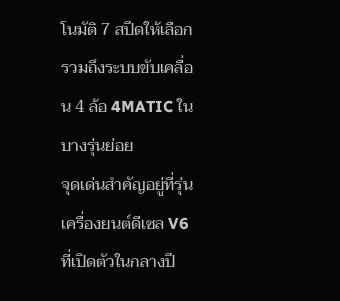โนมัติ 7 สปีดให้เลือก รวมถึงระบบขับเคลื่อน 4 ล้อ 4MATIC ในบางรุ่นย่อย
จุดเด่นสำคัญอยู่ที่รุ่นเครื่องยนต์ดีเซล V6 ที่เปิดตัวในกลางปี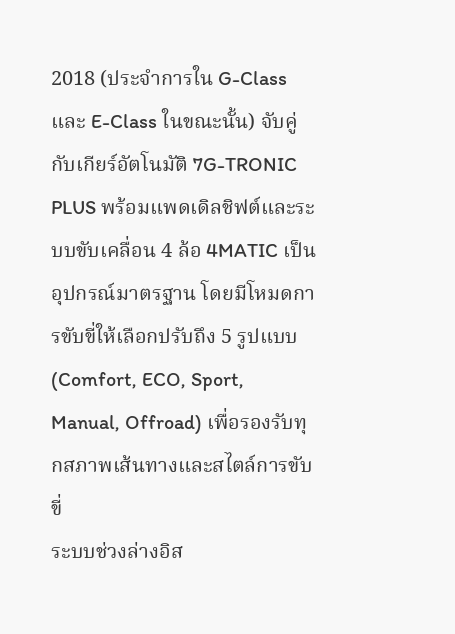2018 (ประจำการใน G-Class และ E-Class ในขณะนั้น) จับคู่กับเกียร์อัตโนมัติ 7G-TRONIC PLUS พร้อมแพดเดิลชิฟต์และระบบขับเคลื่อน 4 ล้อ 4MATIC เป็นอุปกรณ์มาตรฐาน โดยมีโหมดการขับขี่ให้เลือกปรับถึง 5 รูปแบบ (Comfort, ECO, Sport, Manual, Offroad) เพื่อรองรับทุกสภาพเส้นทางและสไตล์การขับขี่
ระบบช่วงล่างอิส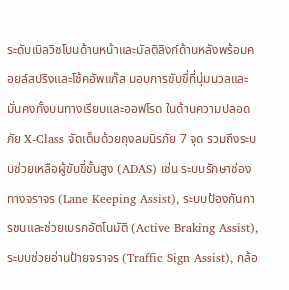ระดับเบิลวิชโบนด้านหน้าและมัลติลิงก์ด้านหลังพร้อมคอยล์สปริงและโช้คอัพแก๊ส มอบการขับขี่ที่นุ่มนวลและมั่นคงทั้งบนทางเรียบและออฟโรด ในด้านความปลอดภัย X-Class จัดเต็มด้วยถุงลมนิรภัย 7 จุด รวมถึงระบบช่วยเหลือผู้ขับขี่ขั้นสูง (ADAS) เช่น ระบบรักษาช่องทางจราจร (Lane Keeping Assist), ระบบป้องกันการชนและช่วยเบรกอัตโนมัติ (Active Braking Assist), ระบบช่วยอ่านป้ายจราจร (Traffic Sign Assist), กล้อ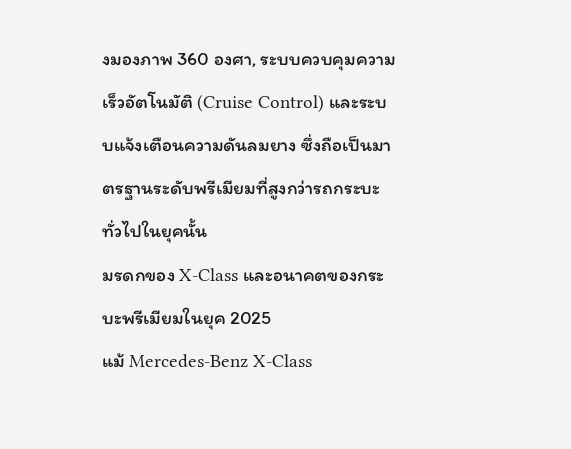งมองภาพ 360 องศา, ระบบควบคุมความเร็วอัตโนมัติ (Cruise Control) และระบบแจ้งเตือนความดันลมยาง ซึ่งถือเป็นมาตรฐานระดับพรีเมียมที่สูงกว่ารถกระบะทั่วไปในยุคนั้น
มรดกของ X-Class และอนาคตของกระบะพรีเมียมในยุค 2025
แม้ Mercedes-Benz X-Class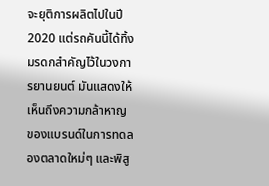จะยุติการผลิตไปในปี 2020 แต่รถคันนี้ได้ทิ้งมรดกสำคัญไว้ในวงการยานยนต์ มันแสดงให้เห็นถึงความกล้าหาญของแบรนด์ในการทดลองตลาดใหม่ๆ และพิสู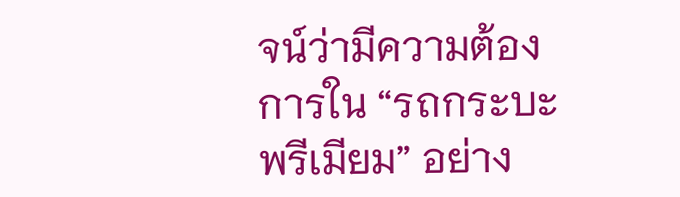จน์ว่ามีความต้องการใน “รถกระบะพรีเมียม” อย่าง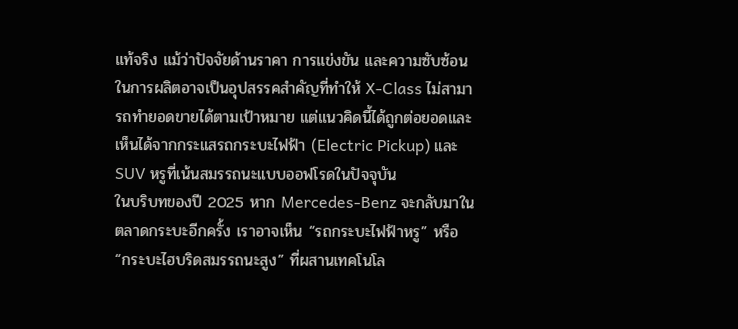แท้จริง แม้ว่าปัจจัยด้านราคา การแข่งขัน และความซับซ้อนในการผลิตอาจเป็นอุปสรรคสำคัญที่ทำให้ X-Class ไม่สามารถทำยอดขายได้ตามเป้าหมาย แต่แนวคิดนี้ได้ถูกต่อยอดและเห็นได้จากกระแสรถกระบะไฟฟ้า (Electric Pickup) และ SUV หรูที่เน้นสมรรถนะแบบออฟโรดในปัจจุบัน
ในบริบทของปี 2025 หาก Mercedes-Benz จะกลับมาในตลาดกระบะอีกครั้ง เราอาจเห็น “รถกระบะไฟฟ้าหรู” หรือ “กระบะไฮบริดสมรรถนะสูง” ที่ผสานเทคโนโล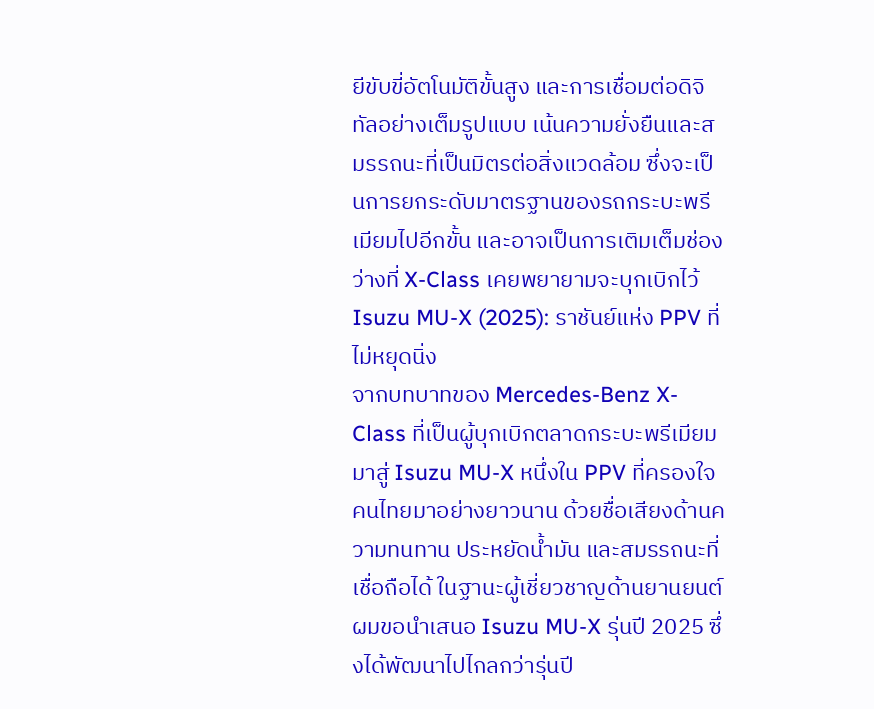ยีขับขี่อัตโนมัติขั้นสูง และการเชื่อมต่อดิจิทัลอย่างเต็มรูปแบบ เน้นความยั่งยืนและสมรรถนะที่เป็นมิตรต่อสิ่งแวดล้อม ซึ่งจะเป็นการยกระดับมาตรฐานของรถกระบะพรีเมียมไปอีกขั้น และอาจเป็นการเติมเต็มช่องว่างที่ X-Class เคยพยายามจะบุกเบิกไว้
Isuzu MU-X (2025): ราชันย์แห่ง PPV ที่ไม่หยุดนิ่ง
จากบทบาทของ Mercedes-Benz X-Class ที่เป็นผู้บุกเบิกตลาดกระบะพรีเมียม มาสู่ Isuzu MU-X หนึ่งใน PPV ที่ครองใจคนไทยมาอย่างยาวนาน ด้วยชื่อเสียงด้านความทนทาน ประหยัดน้ำมัน และสมรรถนะที่เชื่อถือได้ ในฐานะผู้เชี่ยวชาญด้านยานยนต์ ผมขอนำเสนอ Isuzu MU-X รุ่นปี 2025 ซึ่งได้พัฒนาไปไกลกว่ารุ่นปี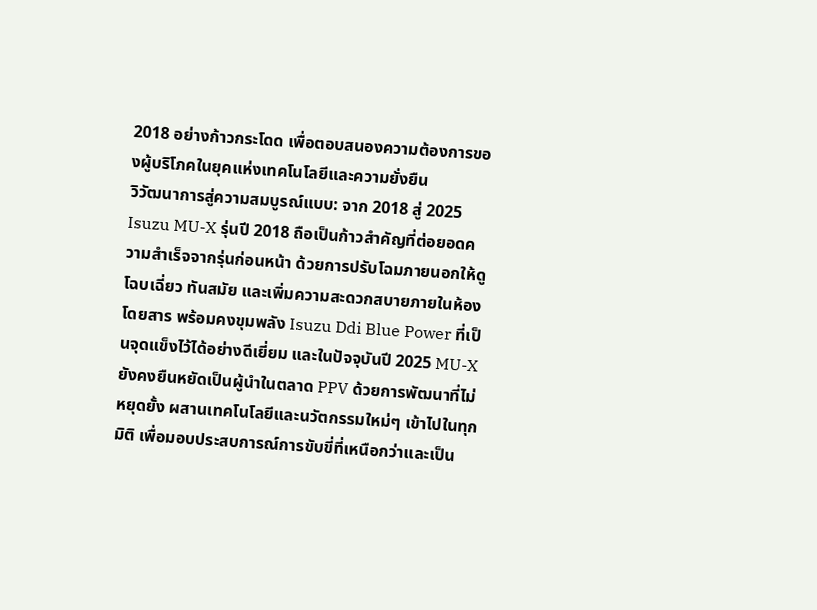2018 อย่างก้าวกระโดด เพื่อตอบสนองความต้องการของผู้บริโภคในยุคแห่งเทคโนโลยีและความยั่งยืน
วิวัฒนาการสู่ความสมบูรณ์แบบ: จาก 2018 สู่ 2025
Isuzu MU-X รุ่นปี 2018 ถือเป็นก้าวสำคัญที่ต่อยอดความสำเร็จจากรุ่นก่อนหน้า ด้วยการปรับโฉมภายนอกให้ดูโฉบเฉี่ยว ทันสมัย และเพิ่มความสะดวกสบายภายในห้องโดยสาร พร้อมคงขุมพลัง Isuzu Ddi Blue Power ที่เป็นจุดแข็งไว้ได้อย่างดีเยี่ยม และในปัจจุบันปี 2025 MU-X ยังคงยืนหยัดเป็นผู้นำในตลาด PPV ด้วยการพัฒนาที่ไม่หยุดยั้ง ผสานเทคโนโลยีและนวัตกรรมใหม่ๆ เข้าไปในทุกมิติ เพื่อมอบประสบการณ์การขับขี่ที่เหนือกว่าและเป็น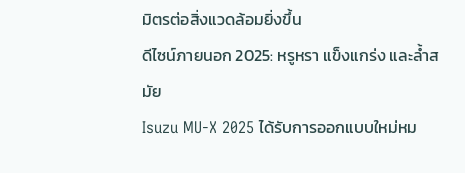มิตรต่อสิ่งแวดล้อมยิ่งขึ้น
ดีไซน์ภายนอก 2025: หรูหรา แข็งแกร่ง และล้ำสมัย
Isuzu MU-X 2025 ได้รับการออกแบบใหม่หม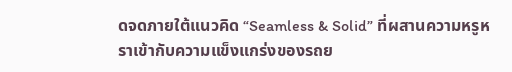ดจดภายใต้แนวคิด “Seamless & Solid” ที่ผสานความหรูหราเข้ากับความแข็งแกร่งของรถย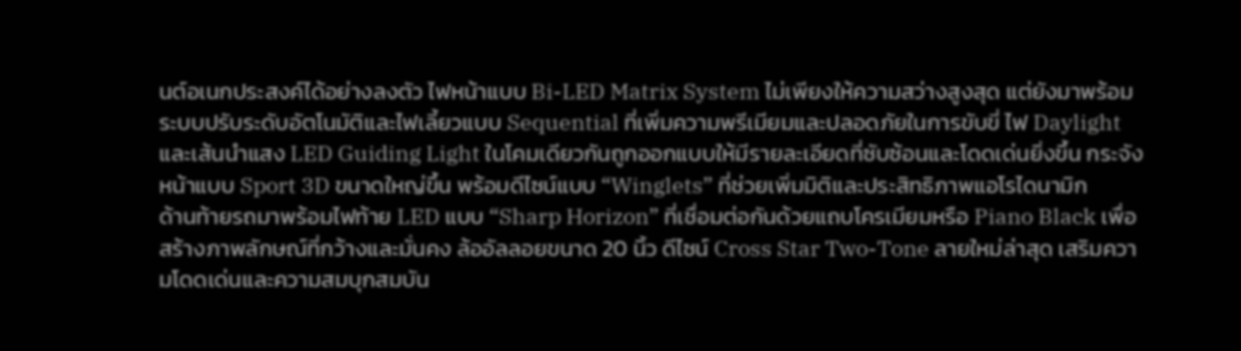นต์อเนกประสงค์ได้อย่างลงตัว ไฟหน้าแบบ Bi-LED Matrix System ไม่เพียงให้ความสว่างสูงสุด แต่ยังมาพร้อมระบบปรับระดับอัตโนมัติและไฟเลี้ยวแบบ Sequential ที่เพิ่มความพรีเมียมและปลอดภัยในการขับขี่ ไฟ Daylight และเส้นนำแสง LED Guiding Light ในโคมเดียวกันถูกออกแบบให้มีรายละเอียดที่ซับซ้อนและโดดเด่นยิ่งขึ้น กระจังหน้าแบบ Sport 3D ขนาดใหญ่ขึ้น พร้อมดีไซน์แบบ “Winglets” ที่ช่วยเพิ่มมิติและประสิทธิภาพแอโรไดนามิก
ด้านท้ายรถมาพร้อมไฟท้าย LED แบบ “Sharp Horizon” ที่เชื่อมต่อกันด้วยแถบโครเมียมหรือ Piano Black เพื่อสร้างภาพลักษณ์ที่กว้างและมั่นคง ล้ออัลลอยขนาด 20 นิ้ว ดีไซน์ Cross Star Two-Tone ลายใหม่ล่าสุด เสริมความโดดเด่นและความสมบุกสมบัน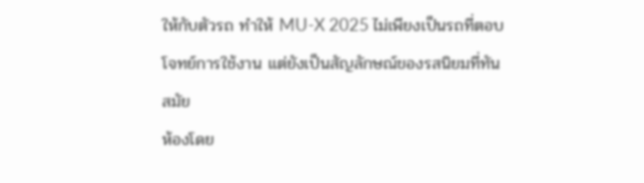ให้กับตัวรถ ทำให้ MU-X 2025 ไม่เพียงเป็นรถที่ตอบโจทย์การใช้งาน แต่ยังเป็นสัญลักษณ์ของรสนิยมที่ทันสมัย
ห้องโดย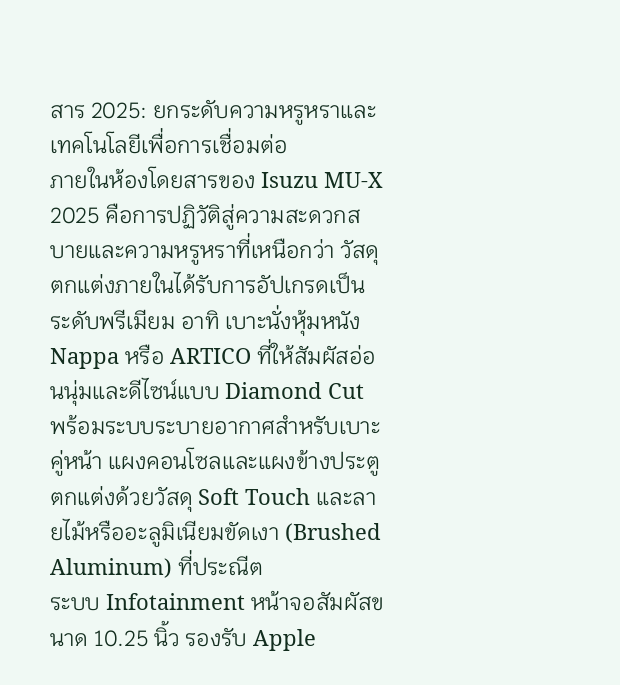สาร 2025: ยกระดับความหรูหราและเทคโนโลยีเพื่อการเชื่อมต่อ
ภายในห้องโดยสารของ Isuzu MU-X 2025 คือการปฏิวัติสู่ความสะดวกสบายและความหรูหราที่เหนือกว่า วัสดุตกแต่งภายในได้รับการอัปเกรดเป็นระดับพรีเมียม อาทิ เบาะนั่งหุ้มหนัง Nappa หรือ ARTICO ที่ให้สัมผัสอ่อนนุ่มและดีไซน์แบบ Diamond Cut พร้อมระบบระบายอากาศสำหรับเบาะคู่หน้า แผงคอนโซลและแผงข้างประตูตกแต่งด้วยวัสดุ Soft Touch และลายไม้หรืออะลูมิเนียมขัดเงา (Brushed Aluminum) ที่ประณีต
ระบบ Infotainment หน้าจอสัมผัสขนาด 10.25 นิ้ว รองรับ Apple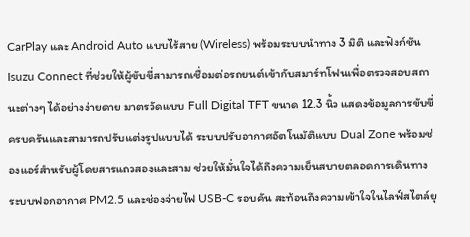CarPlay และ Android Auto แบบไร้สาย (Wireless) พร้อมระบบนำทาง 3 มิติ และฟังก์ชัน Isuzu Connect ที่ช่วยให้ผู้ขับขี่สามารถเชื่อมต่อรถยนต์เข้ากับสมาร์ทโฟนเพื่อตรวจสอบสถานะต่างๆ ได้อย่างง่ายดาย มาตรวัดแบบ Full Digital TFT ขนาด 12.3 นิ้ว แสดงข้อมูลการขับขี่ครบครันและสามารถปรับแต่งรูปแบบได้ ระบบปรับอากาศอัตโนมัติแบบ Dual Zone พร้อมช่องแอร์สำหรับผู้โดยสารแถวสองและสาม ช่วยให้มั่นใจได้ถึงความเย็นสบายตลอดการเดินทาง ระบบฟอกอากาศ PM2.5 และช่องจ่ายไฟ USB-C รอบคัน สะท้อนถึงความเข้าใจในไลฟ์สไตล์ยุ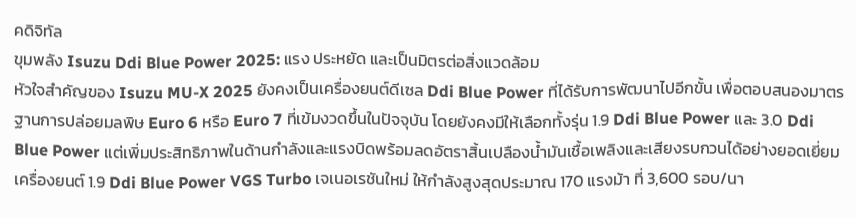คดิจิทัล
ขุมพลัง Isuzu Ddi Blue Power 2025: แรง ประหยัด และเป็นมิตรต่อสิ่งแวดล้อม
หัวใจสำคัญของ Isuzu MU-X 2025 ยังคงเป็นเครื่องยนต์ดีเซล Ddi Blue Power ที่ได้รับการพัฒนาไปอีกขั้น เพื่อตอบสนองมาตรฐานการปล่อยมลพิษ Euro 6 หรือ Euro 7 ที่เข้มงวดขึ้นในปัจจุบัน โดยยังคงมีให้เลือกทั้งรุ่น 1.9 Ddi Blue Power และ 3.0 Ddi Blue Power แต่เพิ่มประสิทธิภาพในด้านกำลังและแรงบิดพร้อมลดอัตราสิ้นเปลืองน้ำมันเชื้อเพลิงและเสียงรบกวนได้อย่างยอดเยี่ยม
เครื่องยนต์ 1.9 Ddi Blue Power VGS Turbo เจเนอเรชันใหม่ ให้กำลังสูงสุดประมาณ 170 แรงม้า ที่ 3,600 รอบ/นา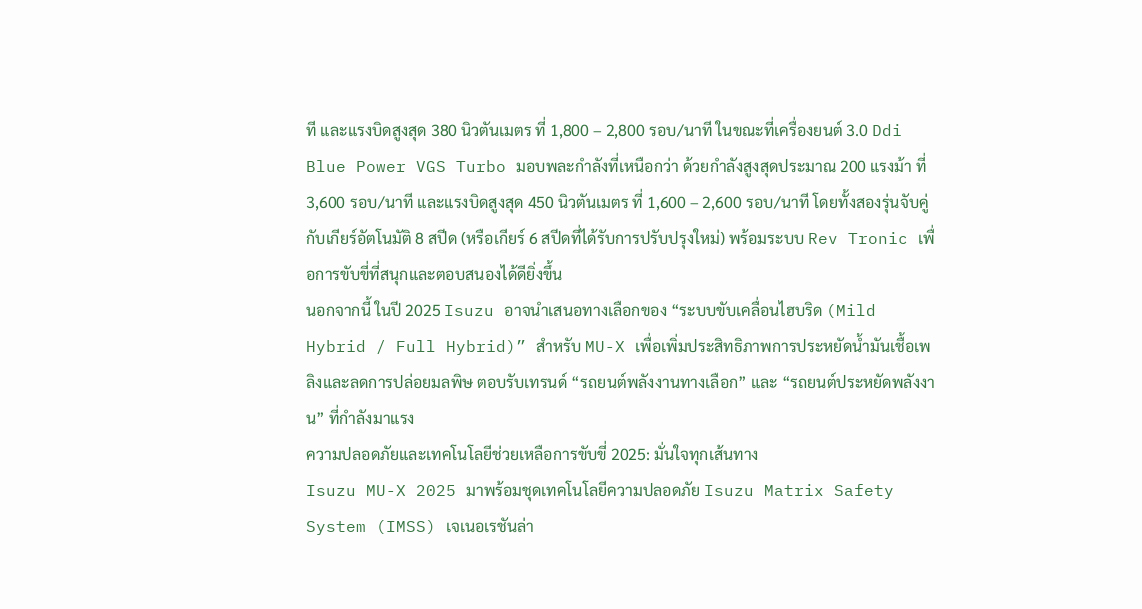ที และแรงบิดสูงสุด 380 นิวตันเมตร ที่ 1,800 – 2,800 รอบ/นาที ในขณะที่เครื่องยนต์ 3.0 Ddi Blue Power VGS Turbo มอบพละกำลังที่เหนือกว่า ด้วยกำลังสูงสุดประมาณ 200 แรงม้า ที่ 3,600 รอบ/นาที และแรงบิดสูงสุด 450 นิวตันเมตร ที่ 1,600 – 2,600 รอบ/นาที โดยทั้งสองรุ่นจับคู่กับเกียร์อัตโนมัติ 8 สปีด (หรือเกียร์ 6 สปีดที่ได้รับการปรับปรุงใหม่) พร้อมระบบ Rev Tronic เพื่อการขับขี่ที่สนุกและตอบสนองได้ดียิ่งขึ้น
นอกจากนี้ ในปี 2025 Isuzu อาจนำเสนอทางเลือกของ “ระบบขับเคลื่อนไฮบริด (Mild Hybrid / Full Hybrid)” สำหรับ MU-X เพื่อเพิ่มประสิทธิภาพการประหยัดน้ำมันเชื้อเพลิงและลดการปล่อยมลพิษ ตอบรับเทรนด์ “รถยนต์พลังงานทางเลือก” และ “รถยนต์ประหยัดพลังงาน” ที่กำลังมาแรง
ความปลอดภัยและเทคโนโลยีช่วยเหลือการขับขี่ 2025: มั่นใจทุกเส้นทาง
Isuzu MU-X 2025 มาพร้อมชุดเทคโนโลยีความปลอดภัย Isuzu Matrix Safety System (IMSS) เจเนอเรชันล่า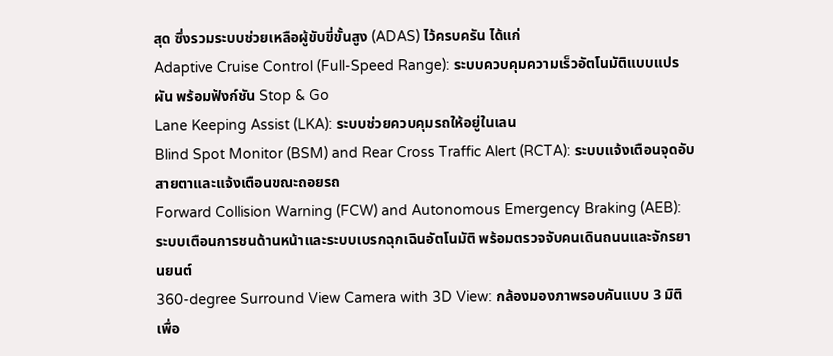สุด ซึ่งรวมระบบช่วยเหลือผู้ขับขี่ขั้นสูง (ADAS) ไว้ครบครัน ได้แก่
Adaptive Cruise Control (Full-Speed Range): ระบบควบคุมความเร็วอัตโนมัติแบบแปรผัน พร้อมฟังก์ชัน Stop & Go
Lane Keeping Assist (LKA): ระบบช่วยควบคุมรถให้อยู่ในเลน
Blind Spot Monitor (BSM) and Rear Cross Traffic Alert (RCTA): ระบบแจ้งเตือนจุดอับสายตาและแจ้งเตือนขณะถอยรถ
Forward Collision Warning (FCW) and Autonomous Emergency Braking (AEB): ระบบเตือนการชนด้านหน้าและระบบเบรกฉุกเฉินอัตโนมัติ พร้อมตรวจจับคนเดินถนนและจักรยานยนต์
360-degree Surround View Camera with 3D View: กล้องมองภาพรอบคันแบบ 3 มิติ เพื่อ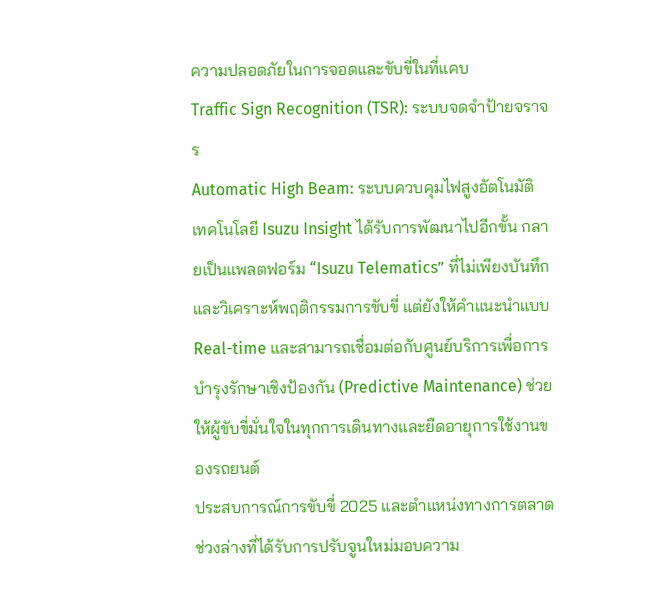ความปลอดภัยในการจอดและขับขี่ในที่แคบ
Traffic Sign Recognition (TSR): ระบบจดจำป้ายจราจร
Automatic High Beam: ระบบควบคุมไฟสูงอัตโนมัติ
เทคโนโลยี Isuzu Insight ได้รับการพัฒนาไปอีกขั้น กลายเป็นแพลตฟอร์ม “Isuzu Telematics” ที่ไม่เพียงบันทึกและวิเคราะห์พฤติกรรมการขับขี่ แต่ยังให้คำแนะนำแบบ Real-time และสามารถเชื่อมต่อกับศูนย์บริการเพื่อการบำรุงรักษาเชิงป้องกัน (Predictive Maintenance) ช่วยให้ผู้ขับขี่มั่นใจในทุกการเดินทางและยืดอายุการใช้งานของรถยนต์
ประสบการณ์การขับขี่ 2025 และตำแหน่งทางการตลาด
ช่วงล่างที่ได้รับการปรับจูนใหม่มอบความ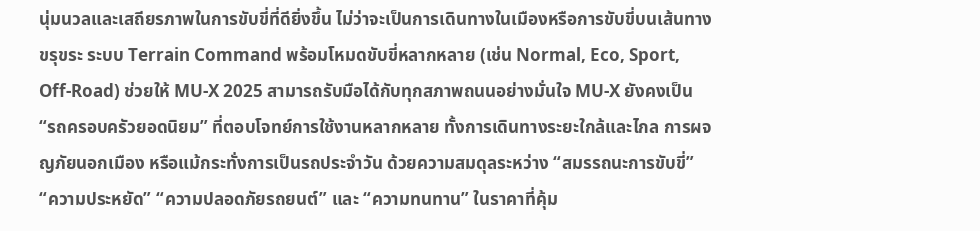นุ่มนวลและเสถียรภาพในการขับขี่ที่ดียิ่งขึ้น ไม่ว่าจะเป็นการเดินทางในเมืองหรือการขับขี่บนเส้นทางขรุขระ ระบบ Terrain Command พร้อมโหมดขับขี่หลากหลาย (เช่น Normal, Eco, Sport, Off-Road) ช่วยให้ MU-X 2025 สามารถรับมือได้กับทุกสภาพถนนอย่างมั่นใจ MU-X ยังคงเป็น “รถครอบครัวยอดนิยม” ที่ตอบโจทย์การใช้งานหลากหลาย ทั้งการเดินทางระยะใกล้และไกล การผจญภัยนอกเมือง หรือแม้กระทั่งการเป็นรถประจำวัน ด้วยความสมดุลระหว่าง “สมรรถนะการขับขี่” “ความประหยัด” “ความปลอดภัยรถยนต์” และ “ความทนทาน” ในราคาที่คุ้ม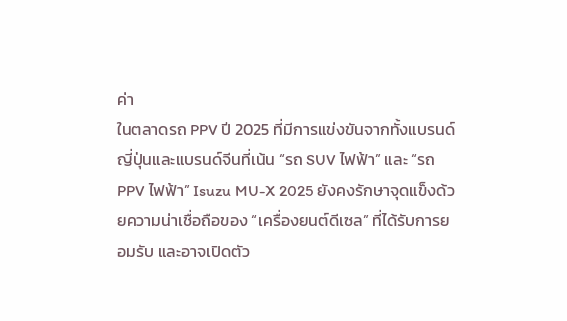ค่า
ในตลาดรถ PPV ปี 2025 ที่มีการแข่งขันจากทั้งแบรนด์ญี่ปุ่นและแบรนด์จีนที่เน้น “รถ SUV ไฟฟ้า” และ “รถ PPV ไฟฟ้า” Isuzu MU-X 2025 ยังคงรักษาจุดแข็งด้วยความน่าเชื่อถือของ “เครื่องยนต์ดีเซล” ที่ได้รับการยอมรับ และอาจเปิดตัว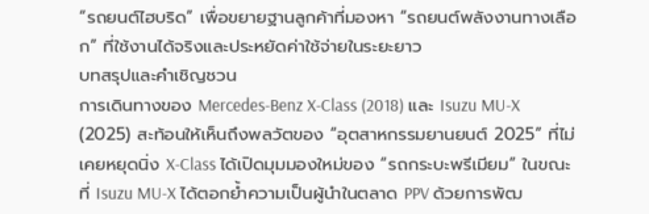“รถยนต์ไฮบริด” เพื่อขยายฐานลูกค้าที่มองหา “รถยนต์พลังงานทางเลือก” ที่ใช้งานได้จริงและประหยัดค่าใช้จ่ายในระยะยาว
บทสรุปและคำเชิญชวน
การเดินทางของ Mercedes-Benz X-Class (2018) และ Isuzu MU-X (2025) สะท้อนให้เห็นถึงพลวัตของ “อุตสาหกรรมยานยนต์ 2025” ที่ไม่เคยหยุดนิ่ง X-Class ได้เปิดมุมมองใหม่ของ “รถกระบะพรีเมียม” ในขณะที่ Isuzu MU-X ได้ตอกย้ำความเป็นผู้นำในตลาด PPV ด้วยการพัฒ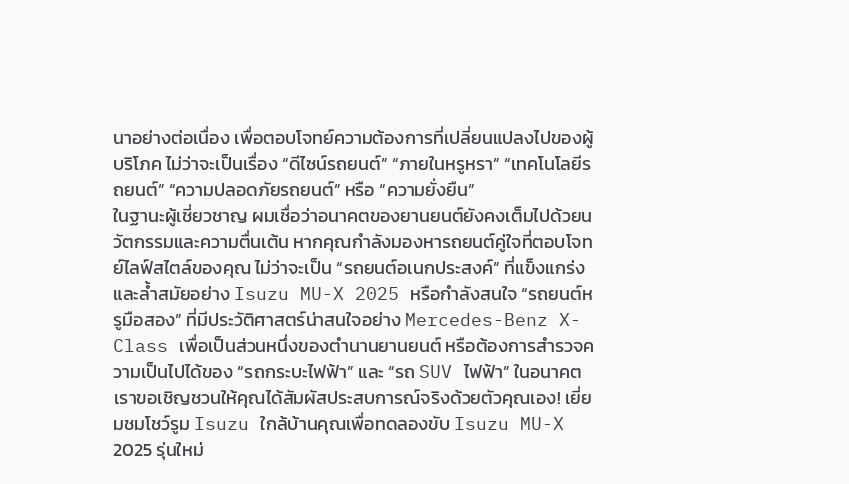นาอย่างต่อเนื่อง เพื่อตอบโจทย์ความต้องการที่เปลี่ยนแปลงไปของผู้บริโภค ไม่ว่าจะเป็นเรื่อง “ดีไซน์รถยนต์” “ภายในหรูหรา” “เทคโนโลยีรถยนต์” “ความปลอดภัยรถยนต์” หรือ “ความยั่งยืน”
ในฐานะผู้เชี่ยวชาญ ผมเชื่อว่าอนาคตของยานยนต์ยังคงเต็มไปด้วยนวัตกรรมและความตื่นเต้น หากคุณกำลังมองหารถยนต์คู่ใจที่ตอบโจทย์ไลฟ์สไตล์ของคุณ ไม่ว่าจะเป็น “รถยนต์อเนกประสงค์” ที่แข็งแกร่งและล้ำสมัยอย่าง Isuzu MU-X 2025 หรือกำลังสนใจ “รถยนต์หรูมือสอง” ที่มีประวัติศาสตร์น่าสนใจอย่าง Mercedes-Benz X-Class เพื่อเป็นส่วนหนึ่งของตำนานยานยนต์ หรือต้องการสำรวจความเป็นไปได้ของ “รถกระบะไฟฟ้า” และ “รถ SUV ไฟฟ้า” ในอนาคต
เราขอเชิญชวนให้คุณได้สัมผัสประสบการณ์จริงด้วยตัวคุณเอง! เยี่ยมชมโชว์รูม Isuzu ใกล้บ้านคุณเพื่อทดลองขับ Isuzu MU-X 2025 รุ่นใหม่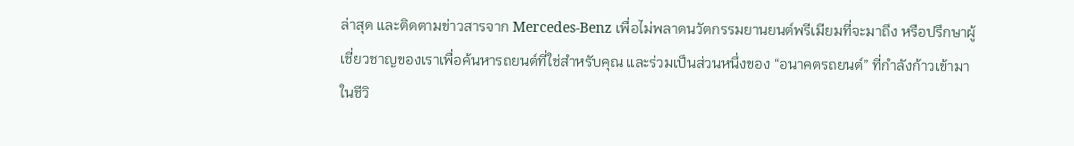ล่าสุด และติดตามข่าวสารจาก Mercedes-Benz เพื่อไม่พลาดนวัตกรรมยานยนต์พรีเมียมที่จะมาถึง หรือปรึกษาผู้เชี่ยวชาญของเราเพื่อค้นหารถยนต์ที่ใช่สำหรับคุณ และร่วมเป็นส่วนหนึ่งของ “อนาคตรถยนต์” ที่กำลังก้าวเข้ามาในชีวิ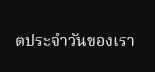ตประจำวันของเรา